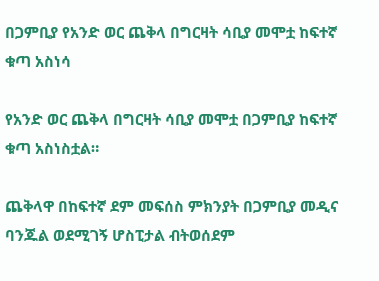በጋምቢያ የአንድ ወር ጨቅላ በግርዛት ሳቢያ መሞቷ ከፍተኛ ቁጣ አስነሳ

የአንድ ወር ጨቅላ በግርዛት ሳቢያ መሞቷ በጋምቢያ ከፍተኛ ቁጣ አስነስቷል።

ጨቅላዋ በከፍተኛ ደም መፍሰስ ምክንያት በጋምቢያ መዲና ባንጁል ወደሚገኝ ሆስፒታል ብትወሰደም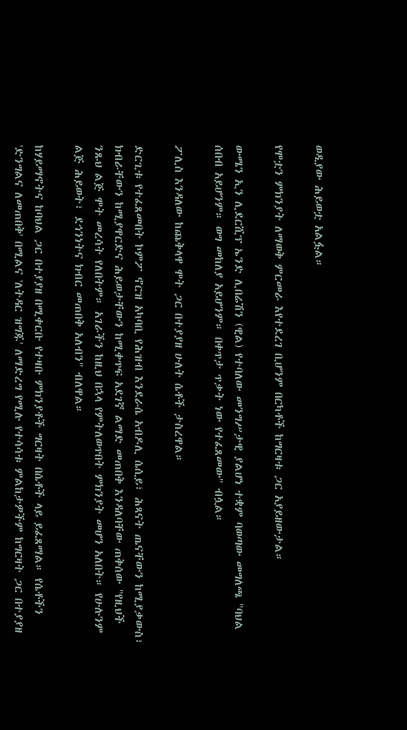ወዲያው ሕይወቷ አልፏል።

የሞቷን ምክንያት ለማወቅ ምርመራ እየተደረገ ቢሆንም በርካቶች ከግርዛቱ ጋር አያይዘውታል።

ውሜን ኢን ሊደርሺፕ ኤንድ ሊበሬሽን (ዊል) የተባለው መንግሥታዊ ያልሆነ ተቋም ባወጣው መግለጫ "ባህል ሰበብ አይሆንም። ወግ መከለያ አይሆንም። በቀጥታ ጥቃት ነው የተፈጸመው" ብሏል።

ፖሊስ እንዳለው ከጨቅላዋ ሞት ጋር በተያያዘ ሁለት ሴቶች ታስረዋል።

ድርጊቱ የተፈጸመበት ኮምፖ ኖርዝ አካባቢ የሕዝብ እንደራሴ አብዶሊ ሴሲይ፣ ሕጻናት ጤናቸውን ከሚያቃውስ፣ ክብራቸውን ከሚያዋርድና ሕይወታቸውን ከሚቀጥፍ አደገኛ ልማድ መጠበቅ እንዳለባቸው ጠቅሰው "የዚህች ንጹህ ልጅ ሞት መረሳት የለበትም። አገራችን ከዚህ በኋላ የምትለወጥበት ምክንያት መሆን አለበት። የሁሉንም ልጅ ሕይወት፣ ደኅንነትና ክብር መጠበቅ አለብን" ብለዋል።

ከሃይማኖትና ከባህል ጋር በተያያዘ በሚቀርቡ የተዛቡ ምክንያቶች ግርዛት በሴቶች ላይ ይፈጸማል። የሴቶችን 'ድንግልና ለመጠበቅ' በሚልና 'ለትዳር ዝግጁ' ለማድረግ የሚሉ የተሳሳቱ ምልከታዎችም ከግርዛት ጋር በተያያዘ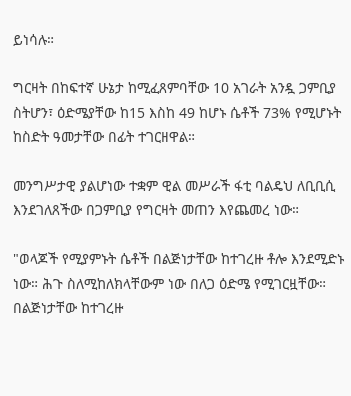ይነሳሉ።

ግርዛት በከፍተኛ ሁኔታ ከሚፈጸምባቸው 10 አገራት አንዷ ጋምቢያ ስትሆን፣ ዕድሜያቸው ከ15 እስከ 49 ከሆኑ ሴቶች 73% የሚሆኑት ከስድት ዓመታቸው በፊት ተገርዘዋል።

መንግሥታዊ ያልሆነው ተቋም ዊል መሥራች ፋቲ ባልዴህ ለቢቢሲ እንደገለጸችው በጋምቢያ የግርዛት መጠን እየጨመረ ነው።

"ወላጆች የሚያምኑት ሴቶች በልጅነታቸው ከተገረዙ ቶሎ እንደሚድኑ ነው። ሕጉ ስለሚከለክላቸውም ነው በለጋ ዕድሜ የሚገርዟቸው። በልጅነታቸው ከተገረዙ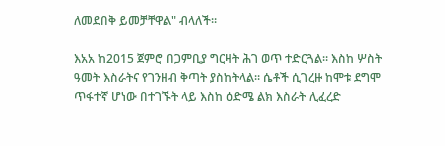ለመደበቅ ይመቻቸዋል" ብላለች።

እአአ ከ2015 ጀምሮ በጋምቢያ ግርዛት ሕገ ወጥ ተድርጓል። እስከ ሦስት ዓመት እስራትና የገንዘብ ቅጣት ያስከትላል። ሴቶች ሲገረዙ ከሞቱ ደግሞ ጥፋተኛ ሆነው በተገኙት ላይ እስከ ዕድሜ ልክ እስራት ሊፈረድ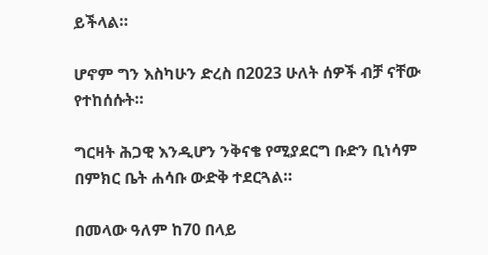ይችላል።

ሆኖም ግን እስካሁን ድረስ በ2023 ሁለት ሰዎች ብቻ ናቸው የተከሰሱት።

ግርዛት ሕጋዊ እንዲሆን ንቅናቄ የሚያደርግ ቡድን ቢነሳም በምክር ቤት ሐሳቡ ውድቅ ተደርጓል።

በመላው ዓለም ከ70 በላይ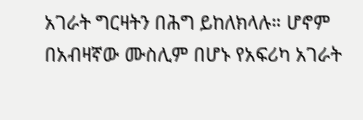አገራት ግርዛትን በሕግ ይከለክላሉ። ሆኖም በአብዛኛው ሙስሊም በሆኑ የአፍሪካ አገራት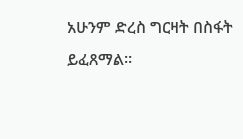አሁንም ድረስ ግርዛት በስፋት ይፈጸማል።